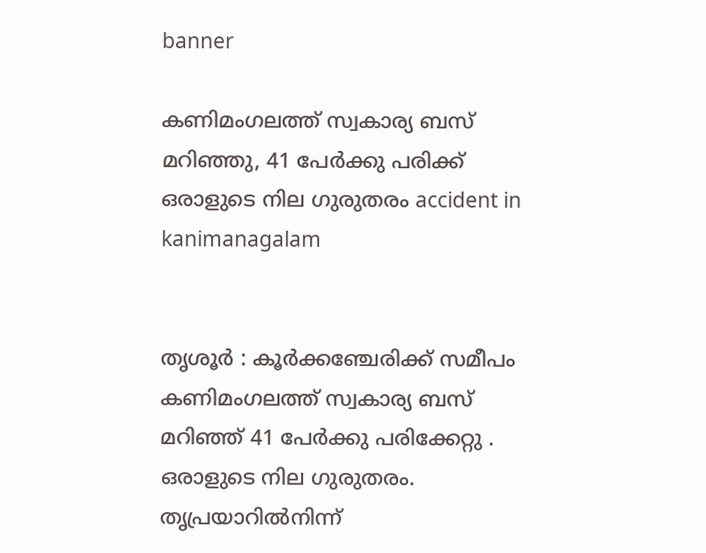banner

കണിമംഗലത്ത് സ്വകാര്യ ബസ് മറിഞ്ഞു, 41 പേര്‍ക്കു പരിക്ക് ഒരാളുടെ നില ഗുരുതരം accident in kanimanagalam


തൃശൂര്‍ : കൂര്‍ക്കഞ്ചേരിക്ക് സമീപം  കണിമംഗലത്ത് സ്വകാര്യ ബസ് മറിഞ്ഞ് 41 പേര്‍ക്കു പരിക്കേറ്റു . ഒരാളുടെ നില ഗുരുതരം. തൃപ്രയാറില്‍നിന്ന്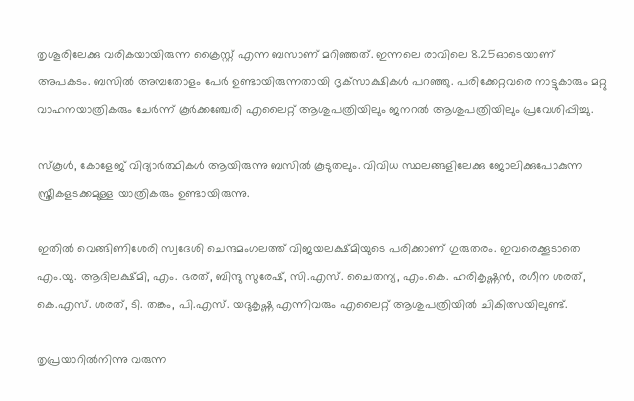തൃശൂരിലേക്കു വരികയായിരുന്ന ക്രൈസ്റ്റ് എന്ന ബസാണ് മറിഞ്ഞത്. ഇന്നലെ രാവിലെ 8.25ഓടെയാണ് അപകടം. ബസില്‍ അമ്പതോളം പേര്‍ ഉണ്ടായിരുന്നതായി ദൃക്‌സാക്ഷികള്‍ പറഞ്ഞു. പരിക്കേറ്റവരെ നാട്ടുകാരും മറ്റു വാഹനയാത്രികരും ചേര്‍ന്ന് കൂര്‍ക്കഞ്ചേരി എലൈറ്റ് ആശുപത്രിയിലും ജനറല്‍ ആശുപത്രിയിലും പ്രവേശിപ്പിച്ചു.

സ്‌കൂള്‍, കോളേജ് വിദ്യാര്‍ത്ഥികള്‍ ആയിരുന്നു ബസില്‍ കൂടുതലും. വിവിധ സ്ഥലങ്ങളിലേക്കു ജോലിക്കുപോകുന്ന സ്ത്രീകളടക്കമുള്ള യാത്രികരും ഉണ്ടായിരുന്നു.

ഇതില്‍ വെങ്ങിണിശേരി സ്വദേശി ചെന്ദമംഗലത്ത് വിജയലക്ഷ്മിയുടെ പരിക്കാണ് ഗുരുതരം. ഇവരെക്കൂടാതെ എം.യു. ആദിലക്ഷ്മി, എം. ഭരത്, ബിന്ദു സുരേഷ്, സി.എസ്. ചൈതന്യ, എം.കെ. ഹരികൃഷ്ണന്‍, രഗീന ശരത്, കെ.എസ്. ശരത്, ടി. തങ്കം, പി.എസ്. യദുകൃഷ്ണ എന്നിവരും എലൈറ്റ് ആശുപത്രിയില്‍ ചികിത്സയിലുണ്ട്.

തൃപ്രയാറില്‍നിന്നു വരുന്ന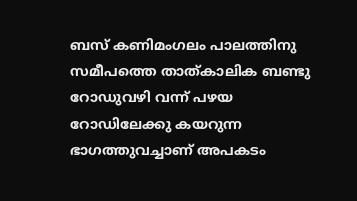ബസ് കണിമംഗലം പാലത്തിനു സമീപത്തെ താത്കാലിക ബണ്ടു റോഡുവഴി വന്ന് പഴയ റോഡിലേക്കു കയറുന്ന ഭാഗത്തുവച്ചാണ് അപകടം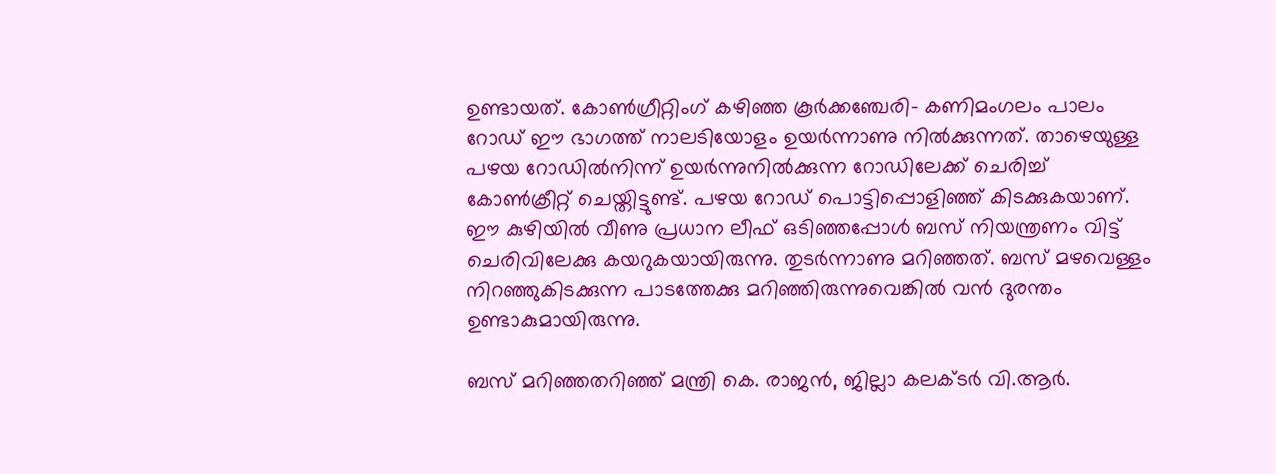ഉണ്ടായത്. കോണ്‍ഗ്രീറ്റിംഗ് കഴിഞ്ഞ കൂര്‍ക്കഞ്ചേരി- കണിമംഗലം പാലം റോഡ് ഈ ഭാഗത്ത് നാലടിയോളം ഉയര്‍ന്നാണു നില്‍ക്കുന്നത്. താഴെയുള്ള പഴയ റോഡില്‍നിന്ന് ഉയര്‍ന്നുനില്‍ക്കുന്ന റോഡിലേക്ക് ചെരിച്ച് കോണ്‍ക്രീറ്റ് ചെയ്തിട്ടുണ്ട്. പഴയ റോഡ് പൊട്ടിപ്പൊളിഞ്ഞ് കിടക്കുകയാണ്. ഈ കുഴിയില്‍ വീണു പ്രധാന ലീഫ് ഒടിഞ്ഞപ്പോള്‍ ബസ് നിയന്ത്രണം വിട്ട് ചെരിവിലേക്കു കയറുകയായിരുന്നു. തുടര്‍ന്നാണു മറിഞ്ഞത്. ബസ് മഴവെള്ളം നിറഞ്ഞുകിടക്കുന്ന പാടത്തേക്കു മറിഞ്ഞിരുന്നുവെങ്കില്‍ വന്‍ ദുരന്തം ഉണ്ടാകുമായിരുന്നു.

ബസ് മറിഞ്ഞതറിഞ്ഞ് മന്ത്രി കെ. രാജന്‍, ജില്ലാ കലക്ടര്‍ വി.ആര്‍.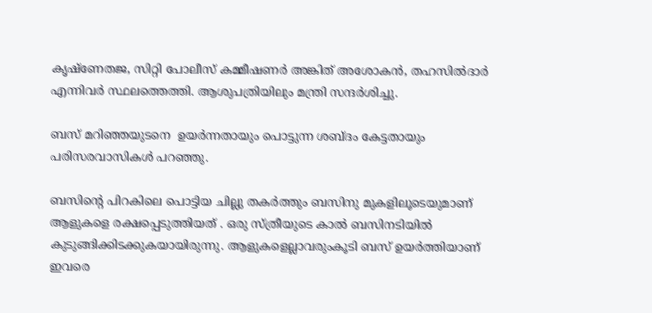കൃഷ്‌ണേതജ, സിറ്റി പോലീസ് കമ്മീഷണര്‍ അങ്കിത് അശോകന്‍, തഹസില്‍ദാര്‍ എന്നിവര്‍ സ്ഥലത്തെത്തി. ആശുപത്രിയിലും മന്ത്രി സന്ദര്‍ശിച്ചു.

ബസ് മറിഞ്ഞയുടനെ  ഉയര്‍ന്നതായും പൊട്ടുന്ന ശബ്ദം കേട്ടതായും പരിസരവാസികള്‍ പറഞ്ഞു.

ബസിന്റെ പിറകിലെ പൊട്ടിയ ചില്ലു തകര്‍ത്തും ബസിനു മുകളിലൂടെയുമാണ്  ആളുകളെ രക്ഷപ്പെടുത്തിയത് . ഒരു സ്ത്രീയുടെ കാല്‍ ബസിനടിയില്‍ കുടുങ്ങിക്കിടക്കുകയായിരുന്നു. ആളുകളെല്ലാവരുംകൂടി ബസ് ഉയര്‍ത്തിയാണ് ഇവരെ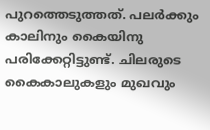പുറത്തെടുത്തത്. പലര്‍ക്കും കാലിനും കൈയിനു പരിക്കേറ്റിട്ടുണ്ട്. ചിലരുടെ കൈകാലുകളും മുഖവും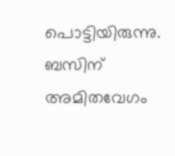പൊട്ടിയിരുന്നു.  ബസിന് അമിതവേഗം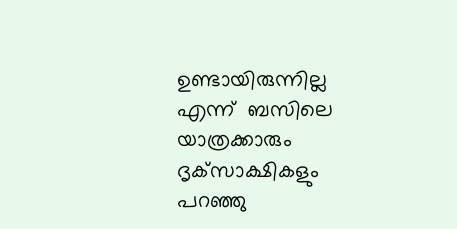ഉണ്ടായിരുന്നില്ല എന്ന്  ബസിലെ  യാത്രക്കാരും ദൃക്‌സാക്ഷികളും പറഞ്ഞു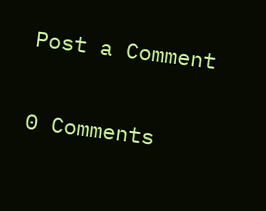Post a Comment

0 Comments